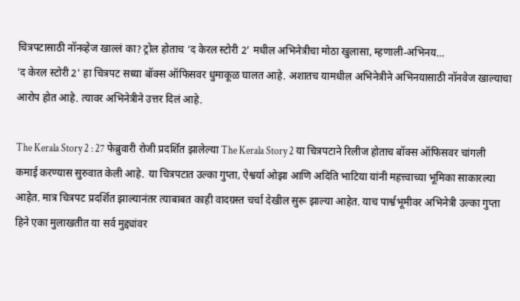चित्रपटासाठी नॉनव्हेज खाल्लं का? ट्रोल होताच ‘द केरल स्टोरी 2’ मधील अभिनेत्रीचा मोठा खुलासा, म्हणाली-अभिनय…
'द केरल स्टोरी 2' हा चित्रपट सध्या बॉक्स ऑफिसवर धुमाकूळ घालत आहे. अशातच यामधील अभिनेत्रीने अभिनयासाठी नॉनवेज खाल्याचा आरोप होत आहे. त्यावर अभिनेत्रीने उत्तर दिलं आहे.

The Kerala Story 2 : 27 फेब्रुवारी रोजी प्रदर्शित झालेल्या The Kerala Story 2 या चित्रपटाने रिलीज होताच बॉक्स ऑफिसवर चांगली कमाई करण्यास सुरुवात केली आहे. या चित्रपटात उल्का गुप्ता, ऐश्वर्या ओझा आणि अदिति भाटिया यांनी महत्त्वाच्या भूमिका साकारल्या आहेत. मात्र चित्रपट प्रदर्शित झाल्यानंतर त्याबाबत काही वादग्रस्त चर्चा देखील सुरू झाल्या आहेत. याच पार्श्वभूमीवर अभिनेत्री उल्का गुप्ता हिने एका मुलाखतीत या सर्व मुद्द्यांवर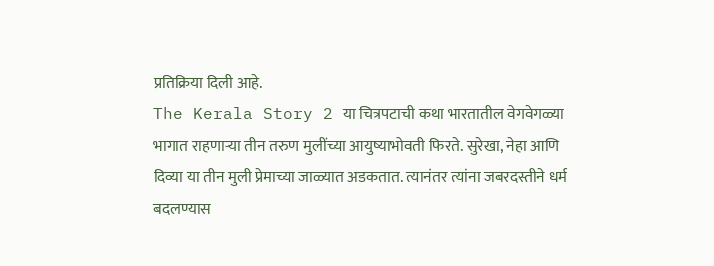प्रतिक्रिया दिली आहे.
The Kerala Story 2 या चित्रपटाची कथा भारतातील वेगवेगळ्या भागात राहणाऱ्या तीन तरुण मुलींच्या आयुष्याभोवती फिरते. सुरेखा, नेहा आणि दिव्या या तीन मुली प्रेमाच्या जाळ्यात अडकतात. त्यानंतर त्यांना जबरदस्तीने धर्म बदलण्यास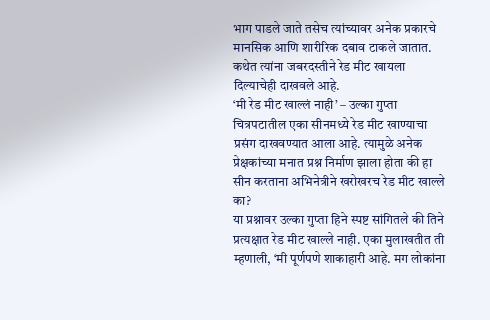भाग पाडले जाते तसेच त्यांच्यावर अनेक प्रकारचे मानसिक आणि शारीरिक दबाव टाकले जातात. कथेत त्यांना जबरदस्तीने रेड मीट खायला दिल्याचेही दाखवले आहे.
‘मी रेड मीट खाल्लं नाही’ – उल्का गुप्ता
चित्रपटातील एका सीनमध्ये रेड मीट खाण्याचा प्रसंग दाखवण्यात आला आहे. त्यामुळे अनेक प्रेक्षकांच्या मनात प्रश्न निर्माण झाला होता की हा सीन करताना अभिनेत्रीने खरोखरच रेड मीट खाल्ले का?
या प्रश्नावर उल्का गुप्ता हिने स्पष्ट सांगितले की तिने प्रत्यक्षात रेड मीट खाल्ले नाही. एका मुलाखतीत ती म्हणाली, ‘मी पूर्णपणे शाकाहारी आहे. मग लोकांना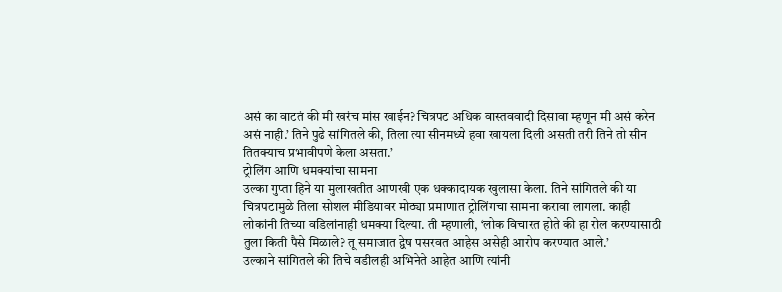असं का वाटतं की मी खरंच मांस खाईन? चित्रपट अधिक वास्तववादी दिसावा म्हणून मी असं करेन असं नाही.’ तिने पुढे सांगितले की, तिला त्या सीनमध्ये हवा खायला दिली असती तरी तिने तो सीन तितक्याच प्रभावीपणे केला असता.’
ट्रोलिंग आणि धमक्यांचा सामना
उल्का गुप्ता हिने या मुलाखतीत आणखी एक धक्कादायक खुलासा केला. तिने सांगितले की या चित्रपटामुळे तिला सोशल मीडियावर मोठ्या प्रमाणात ट्रोलिंगचा सामना करावा लागला. काही लोकांनी तिच्या वडिलांनाही धमक्या दिल्या. ती म्हणाली, ‘लोक विचारत होते की हा रोल करण्यासाठी तुला किती पैसे मिळाले? तू समाजात द्वेष पसरवत आहेस असेही आरोप करण्यात आले.’
उल्काने सांगितले की तिचे वडीलही अभिनेते आहेत आणि त्यांनी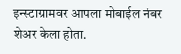इन्स्टाग्रामवर आपला मोबाईल नंबर शेअर केला होता.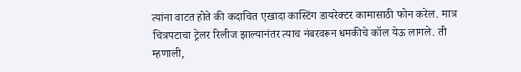त्यांना वाटत होते की कदाचित एखादा कास्टिंग डायरेक्टर कामासाठी फोन करेल. मात्र चित्रपटाचा ट्रेलर रिलीज झाल्यानंतर त्याच नंबरवरून धमकीचे कॉल येऊ लागले. ती म्हणाली,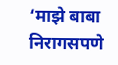‘माझे बाबा निरागसपणे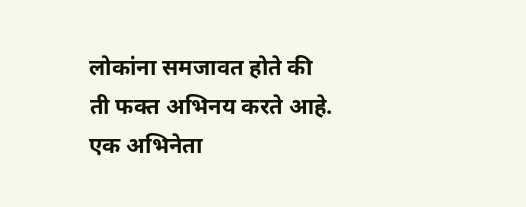लोकांना समजावत होते की ती फक्त अभिनय करते आहे. एक अभिनेता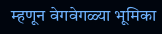म्हणून वेगवेगळ्या भूमिका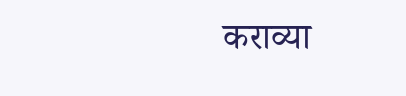कराव्या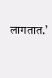लागतात.’